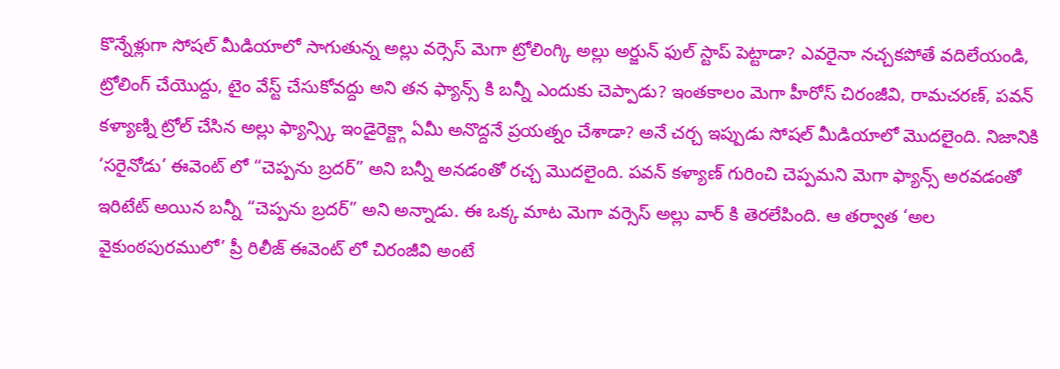కొన్నేళ్లుగా సోషల్ మీడియాలో సాగుతున్న అల్లు వర్సెస్ మెగా ట్రోలింగ్కి అల్లు అర్జున్ ఫుల్ స్టాప్ పెట్టాడా? ఎవరైనా నచ్చకపోతే వదిలేయండి, ట్రోలింగ్ చేయొద్దు, టైం వేస్ట్ చేసుకోవద్దు అని తన ఫ్యాన్స్ కి బన్నీ ఎందుకు చెప్పాడు? ఇంతకాలం మెగా హీరోస్ చిరంజీవి, రామచరణ్, పవన్ కళ్యాణ్ని ట్రోల్ చేసిన అల్లు ఫ్యాన్స్కి ఇండైరెక్ట్గా ఏమీ అనొద్దనే ప్రయత్నం చేశాడా? అనే చర్చ ఇప్పుడు సోషల్ మీడియాలో మొదలైంది. నిజానికి ‘సరైనోడు’ ఈవెంట్ లో “చెప్పను బ్రదర్” అని బన్నీ అనడంతో రచ్చ మొదలైంది. పవన్ కళ్యాణ్ గురించి చెప్పమని మెగా ఫ్యాన్స్ అరవడంతో ఇరిటేట్ అయిన బన్నీ “చెప్పను బ్రదర్” అని అన్నాడు. ఈ ఒక్క మాట మెగా వర్సెస్ అల్లు వార్ కి తెరలేపింది. ఆ తర్వాత ‘అల వైకుంఠపురములో’ ప్రీ రిలీజ్ ఈవెంట్ లో చిరంజీవి అంటే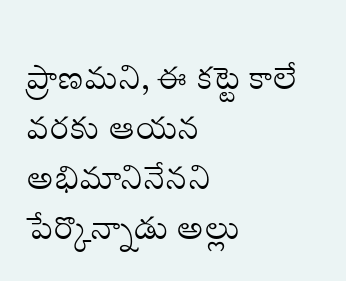ప్రాణమని, ఈ కట్టె కాలే వరకు ఆయన అభిమానినేనని పేర్కొన్నాడు అల్లు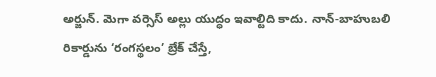అర్జున్. మెగా వర్సెస్ అల్లు యుద్ధం ఇవాల్టిది కాదు. నాన్-బాహుబలి రికార్డును ‘రంగస్థలం’ బ్రేక్ చేస్తే,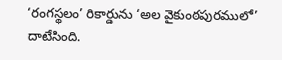‘రంగస్థలం’ రికార్డును ‘అల వైకుంఠపురములో’ దాటేసింది.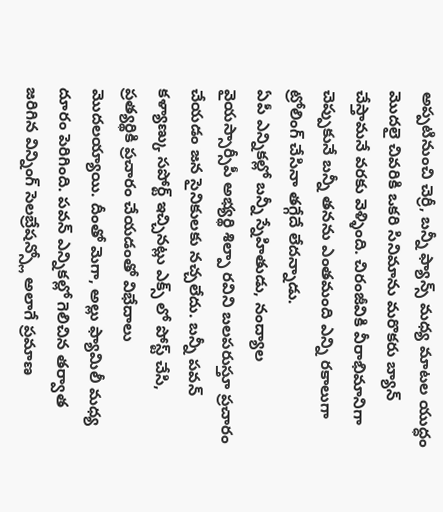అప్పటినుంచి చెర్రీ, బన్నీ ఫ్యాన్స్ మధ్య మాటల యుద్ధం మొదలై చివరికి ఒకరి సినిమాను మరొకరు బ్యాన్ చేస్తామనే వరకు వెళ్ళింది. చిరంజీవికి వీరాభిమానిగా చెప్పుకునే బన్నీ తనను ఎంతమంది ఎన్ని రకాలుగా ట్రోలింగ్ చేసినా తగ్గేదే లేదన్నాడు.
ఏపీ ఎన్నికల్లో బన్నీ స్నేహితుడు, నంద్యాల వైయస్సార్సీపీ అభ్యర్థి శిల్పా రవిని బలపరుస్తూ ప్రచారం చేయడం జన సైనికులకు నచ్చలేదు. బన్నీ పవన్ కళ్యాణ్కు సపోర్ట్ ఇచ్చినట్లు ఎక్స్ లో పోస్ట్ చేసి, ప్రత్యర్థికి ప్రచారం చేయడంతో విభేదాలు మొదలయ్యాయి. దీంతో మెగా, అల్లు ఫ్యామిలీ మధ్య దూరం పెరిగింది. పవన్ ఎన్నికల్లో గెలిచిన తర్వాత జరిగిన విన్నింగ్ సెలబ్రేషన్స్లో అలాగే ప్రమాణ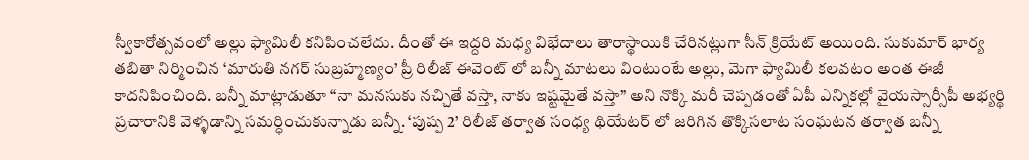స్వీకారోత్సవంలో అల్లు ఫ్యామిలీ కనిపించలేదు. దీంతో ఈ ఇద్దరి మధ్య విభేదాలు తారాస్థాయికి చేరినట్లుగా సీన్ క్రియేట్ అయింది. సుకుమార్ భార్య తబితా నిర్మించిన ‘మారుతి నగర్ సుబ్రహ్మణ్యం’ ప్రీ రిలీజ్ ఈవెంట్ లో బన్నీ మాటలు వింటుంటే అల్లు, మెగా ఫ్యామిలీ కలవటం అంత ఈజీ కాదనిపించింది. బన్నీ మాట్లాడుతూ “నా మనసుకు నచ్చితే వస్తా, నాకు ఇష్టమైతే వస్తా” అని నొక్కి మరీ చెప్పడంతో ఏపీ ఎన్నికల్లో వైయస్సార్సీపీ అభ్యర్థి ప్రచారానికి వెళ్ళడాన్ని సమర్ధించుకున్నాడు బన్నీ. ‘పుష్ప 2’ రిలీజ్ తర్వాత సంధ్య థియేటర్ లో జరిగిన తొక్కిసలాట సంఘటన తర్వాత బన్నీ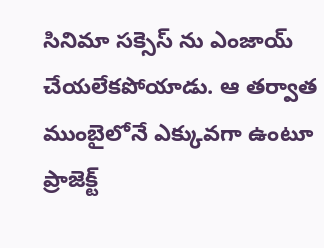సినిమా సక్సెస్ ను ఎంజాయ్ చేయలేకపోయాడు. ఆ తర్వాత ముంబైలోనే ఎక్కువగా ఉంటూ ప్రాజెక్ట్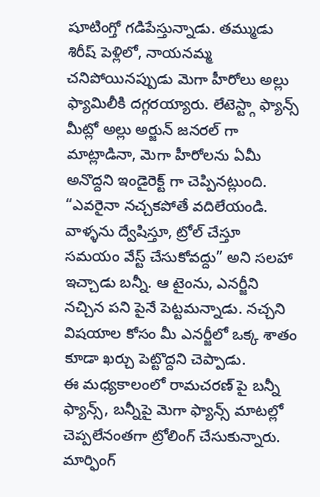షూటింగ్తో గడిపేస్తున్నాడు. తమ్ముడు శిరీష్ పెళ్లిలో, నాయనమ్మ చనిపోయినప్పుడు మెగా హీరోలు అల్లు ఫ్యామిలీకి దగ్గరయ్యారు. లేటెస్ట్గా ఫ్యాన్స్ మీట్లో అల్లు అర్జున్ జనరల్ గా మాట్లాడినా, మెగా హీరోలను ఏమీ అనొద్దని ఇండైరెక్ట్ గా చెప్పినట్లుంది. “ఎవరైనా నచ్చకపోతే వదిలేయండి. వాళ్ళను ద్వేషిస్తూ, ట్రోల్ చేస్తూ సమయం వేస్ట్ చేసుకోవద్దు” అని సలహా ఇచ్చాడు బన్నీ. ఆ టైంను, ఎనర్జీని నచ్చిన పని పైనే పెట్టమన్నాడు. నచ్చని విషయాల కోసం మీ ఎనర్జీలో ఒక్క శాతం కూడా ఖర్చు పెట్టొద్దని చెప్పాడు.
ఈ మధ్యకాలంలో రామచరణ్ పై బన్నీ ఫ్యాన్స్, బన్నీపై మెగా ఫ్యాన్స్ మాటల్లో చెప్పలేనంతగా ట్రోలింగ్ చేసుకున్నారు. మార్ఫింగ్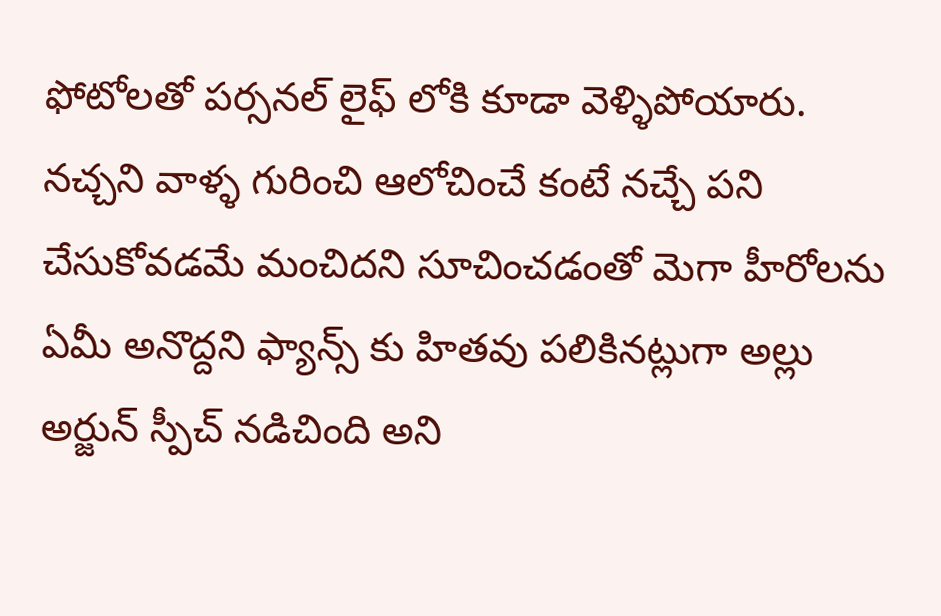ఫోటోలతో పర్సనల్ లైఫ్ లోకి కూడా వెళ్ళిపోయారు. నచ్చని వాళ్ళ గురించి ఆలోచించే కంటే నచ్చే పని చేసుకోవడమే మంచిదని సూచించడంతో మెగా హీరోలను ఏమీ అనొద్దని ఫ్యాన్స్ కు హితవు పలికినట్లుగా అల్లు అర్జున్ స్పీచ్ నడిచింది అని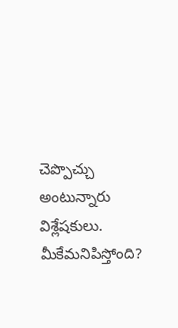చెప్పొచ్చు అంటున్నారు విశ్లేషకులు. మీకేమనిపిస్తోంది?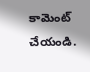కామెంట్ చేయండి.